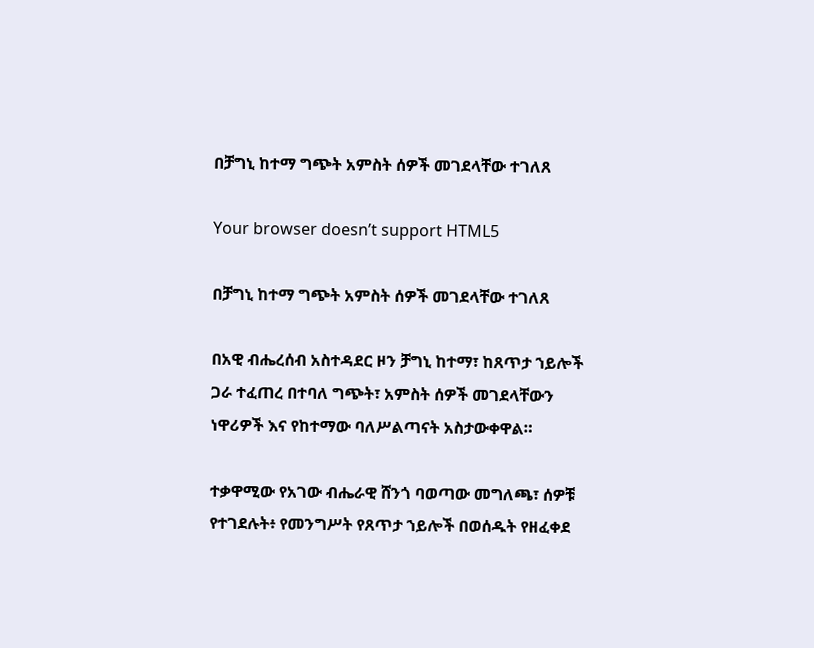በቻግኒ ከተማ ግጭት አምስት ሰዎች መገደላቸው ተገለጸ

Your browser doesn’t support HTML5

በቻግኒ ከተማ ግጭት አምስት ሰዎች መገደላቸው ተገለጸ

በአዊ ብሔረሰብ አስተዳደር ዞን ቻግኒ ከተማ፣ ከጸጥታ ኀይሎች ጋራ ተፈጠረ በተባለ ግጭት፣ አምስት ሰዎች መገደላቸውን ነዋሪዎች እና የከተማው ባለሥልጣናት አስታውቀዋል።

ተቃዋሚው የአገው ብሔራዊ ሸንጎ ባወጣው መግለጫ፣ ሰዎቹ የተገደሉት፥ የመንግሥት የጸጥታ ኀይሎች በወሰዱት የዘፈቀደ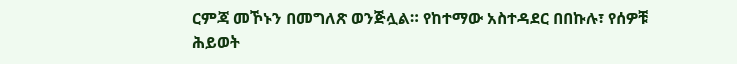ርምጃ መኾኑን በመግለጽ ወንጅሏል። የከተማው አስተዳደር በበኩሉ፣ የሰዎቹ ሕይወት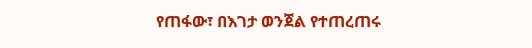የጠፋው፣ በእገታ ወንጀል የተጠረጠሩ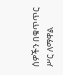ሰዎችን በቁጥጥር ሥር ለማዋል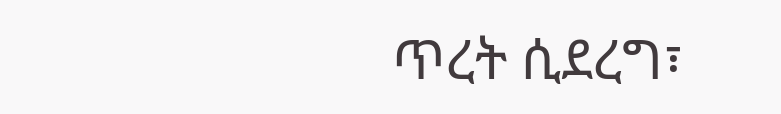ጥረት ሲደረግ፣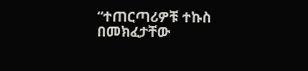“ተጠርጣሪዎቹ ተኩስ በመክፈታቸው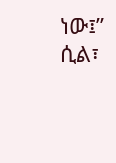ነው፤” ሲል፣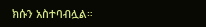ክሱን አስተባብሏል።